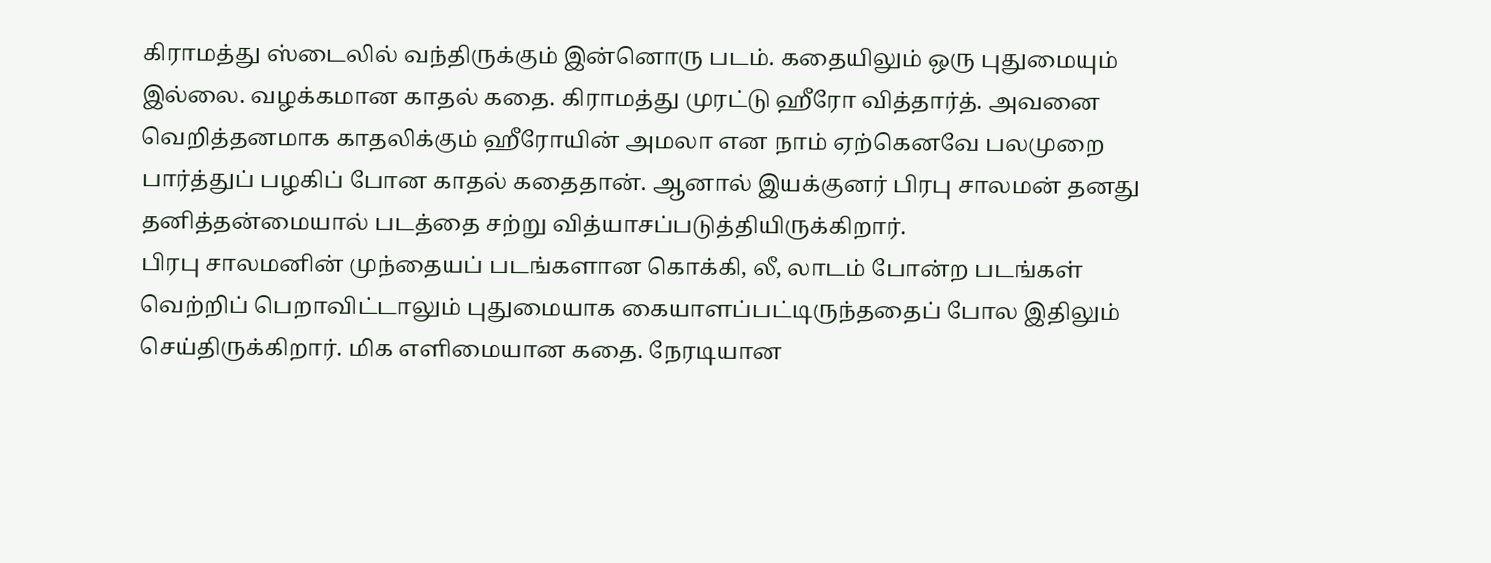கிராமத்து ஸ்டைலில் வந்திருக்கும் இன்னொரு படம். கதையிலும் ஒரு புதுமையும் இல்லை. வழக்கமான காதல் கதை. கிராமத்து முரட்டு ஹீரோ வித்தார்த். அவனை வெறித்தனமாக காதலிக்கும் ஹீரோயின் அமலா என நாம் ஏற்கெனவே பலமுறை பார்த்துப் பழகிப் போன காதல் கதைதான். ஆனால் இயக்குனர் பிரபு சாலமன் தனது தனித்தன்மையால் படத்தை சற்று வித்யாசப்படுத்தியிருக்கிறார்.
பிரபு சாலமனின் முந்தையப் படங்களான கொக்கி, லீ, லாடம் போன்ற படங்கள் வெற்றிப் பெறாவிட்டாலும் புதுமையாக கையாளப்பட்டிருந்ததைப் போல இதிலும் செய்திருக்கிறார். மிக எளிமையான கதை. நேரடியான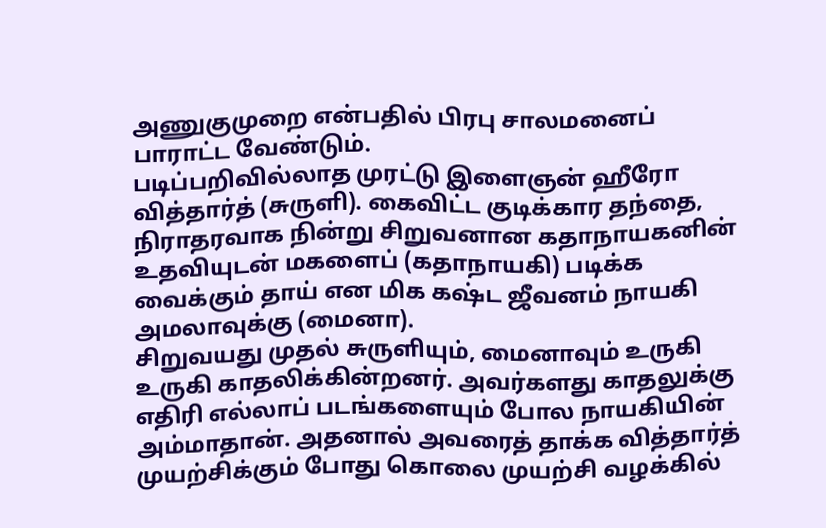அணுகுமுறை என்பதில் பிரபு சாலமனைப் பாராட்ட வேண்டும்.
படிப்பறிவில்லாத முரட்டு இளைஞன் ஹீரோ வித்தார்த் (சுருளி). கைவிட்ட குடிக்கார தந்தை, நிராதரவாக நின்று சிறுவனான கதாநாயகனின் உதவியுடன் மகளைப் (கதாநாயகி) படிக்க வைக்கும் தாய் என மிக கஷ்ட ஜீவனம் நாயகி அமலாவுக்கு (மைனா).
சிறுவயது முதல் சுருளியும், மைனாவும் உருகி உருகி காதலிக்கின்றனர். அவர்களது காதலுக்கு எதிரி எல்லாப் படங்களையும் போல நாயகியின் அம்மாதான். அதனால் அவரைத் தாக்க வித்தார்த் முயற்சிக்கும் போது கொலை முயற்சி வழக்கில்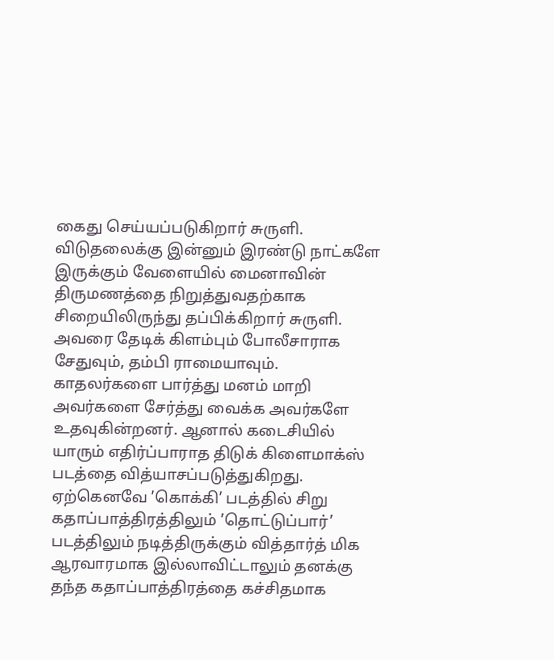கைது செய்யப்படுகிறார் சுருளி.
விடுதலைக்கு இன்னும் இரண்டு நாட்களே இருக்கும் வேளையில் மைனாவின் திருமணத்தை நிறுத்துவதற்காக சிறையிலிருந்து தப்பிக்கிறார் சுருளி. அவரை தேடிக் கிளம்பும் போலீசாராக சேதுவும், தம்பி ராமையாவும். காதலர்களை பார்த்து மனம் மாறி
அவர்களை சேர்த்து வைக்க அவர்களே உதவுகின்றனர். ஆனால் கடைசியில் யாரும் எதிர்ப்பாராத திடுக் கிளைமாக்ஸ் படத்தை வித்யாசப்படுத்துகிறது.
ஏற்கெனவே ’கொக்கி’ படத்தில் சிறு கதாப்பாத்திரத்திலும் ’தொட்டுப்பார்’ படத்திலும் நடித்திருக்கும் வித்தார்த் மிக ஆரவாரமாக இல்லாவிட்டாலும் தனக்கு தந்த கதாப்பாத்திரத்தை கச்சிதமாக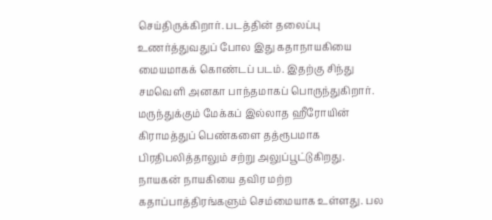செய்திருக்கிறார். படத்தின் தலைப்பு உணர்த்துவதுப் போல இது கதாநாயகியை மையமாகக் கொண்டப் படம். இதற்கு சிந்து சமவெளி அனகா பாந்தமாகப் பொருந்துகிறார். மருந்துக்கும் மேக்கப் இல்லாத ஹீரோயின் கிராமத்துப் பெண்களை தத்ரூபமாக பிரதிபலித்தாலும் சற்று அலுப்பூட்டுகிறது.
நாயகன் நாயகியை தவிர மற்ற கதாப்பாத்திரங்களும் செம்மையாக உள்ளது. பல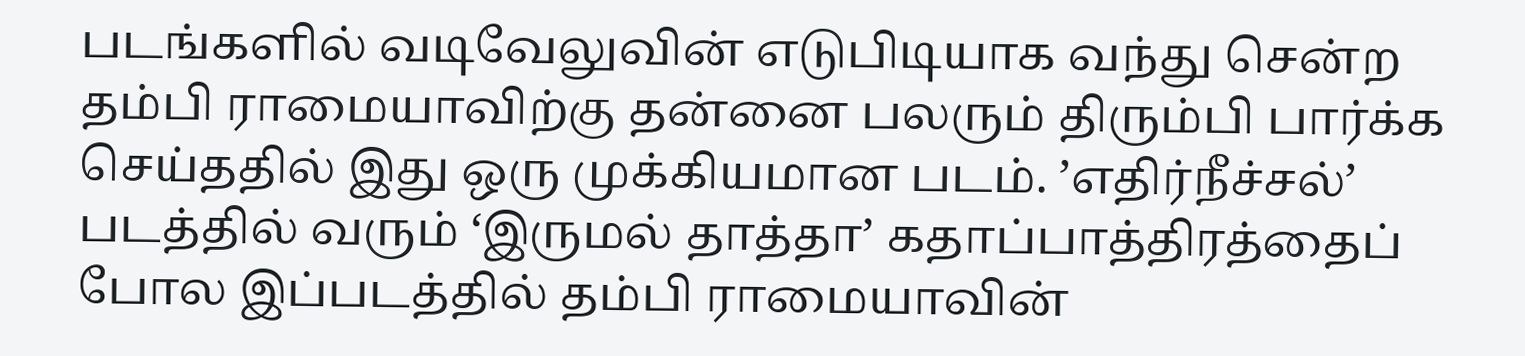படங்களில் வடிவேலுவின் எடுபிடியாக வந்து சென்ற தம்பி ராமையாவிற்கு தன்னை பலரும் திரும்பி பார்க்க செய்ததில் இது ஒரு முக்கியமான படம். ’எதிர்நீச்சல்’ படத்தில் வரும் ‘இருமல் தாத்தா’ கதாப்பாத்திரத்தைப் போல இப்படத்தில் தம்பி ராமையாவின்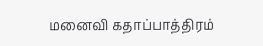மனைவி கதாப்பாத்திரம்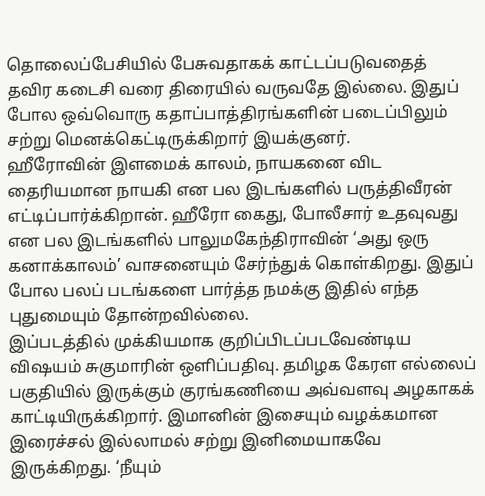தொலைப்பேசியில் பேசுவதாகக் காட்டப்படுவதைத் தவிர கடைசி வரை திரையில் வருவதே இல்லை. இதுப் போல ஒவ்வொரு கதாப்பாத்திரங்களின் படைப்பிலும் சற்று மெனக்கெட்டிருக்கிறார் இயக்குனர்.
ஹீரோவின் இளமைக் காலம், நாயகனை விட தைரியமான நாயகி என பல இடங்களில் பருத்திவீரன் எட்டிப்பார்க்கிறான். ஹீரோ கைது, போலீசார் உதவுவது என பல இடங்களில் பாலுமகேந்திராவின் ‘அது ஒரு கனாக்காலம்’ வாசனையும் சேர்ந்துக் கொள்கிறது. இதுப் போல பலப் படங்களை பார்த்த நமக்கு இதில் எந்த புதுமையும் தோன்றவில்லை.
இப்படத்தில் முக்கியமாக குறிப்பிடப்படவேண்டிய விஷயம் சுகுமாரின் ஒளிப்பதிவு. தமிழக கேரள எல்லைப் பகுதியில் இருக்கும் குரங்கணியை அவ்வளவு அழகாகக் காட்டியிருக்கிறார். இமானின் இசையும் வழக்கமான இரைச்சல் இல்லாமல் சற்று இனிமையாகவே இருக்கிறது. ‘நீயும்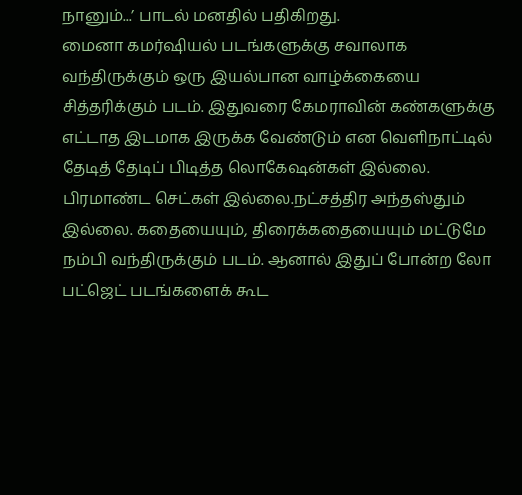நானும்...’ பாடல் மனதில் பதிகிறது.
மைனா கமர்ஷியல் படங்களுக்கு சவாலாக வந்திருக்கும் ஒரு இயல்பான வாழ்க்கையை சித்தரிக்கும் படம். இதுவரை கேமராவின் கண்களுக்கு எட்டாத இடமாக இருக்க வேண்டும் என வெளிநாட்டில் தேடித் தேடிப் பிடித்த லொகேஷன்கள் இல்லை. பிரமாண்ட செட்கள் இல்லை.நட்சத்திர அந்தஸ்தும் இல்லை. கதையையும், திரைக்கதையையும் மட்டுமே நம்பி வந்திருக்கும் படம். ஆனால் இதுப் போன்ற லோ பட்ஜெட் படங்களைக் கூட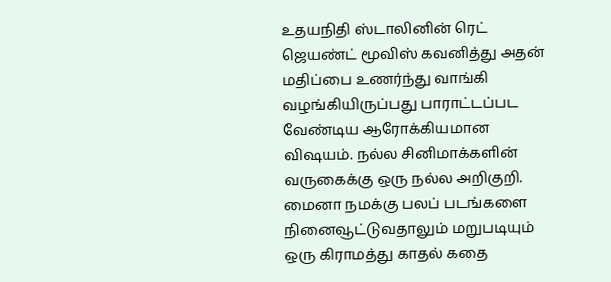உதயநிதி ஸ்டாலினின் ரெட் ஜெயண்ட் மூவிஸ் கவனித்து அதன் மதிப்பை உணர்ந்து வாங்கி வழங்கியிருப்பது பாராட்டப்பட வேண்டிய ஆரோக்கியமான விஷயம். நல்ல சினிமாக்களின் வருகைக்கு ஒரு நல்ல அறிகுறி.
மைனா நமக்கு பலப் படங்களை நினைவூட்டுவதாலும் மறுபடியும் ஒரு கிராமத்து காதல் கதை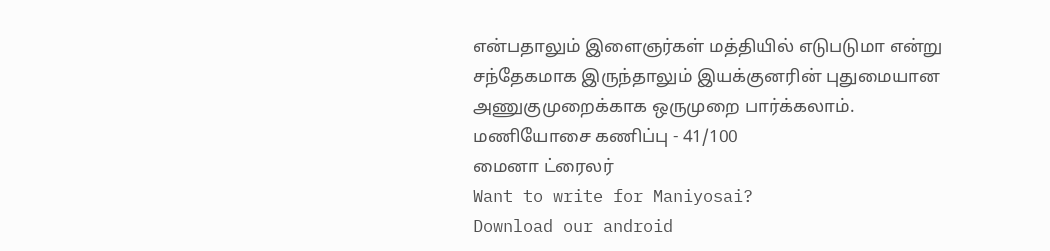என்பதாலும் இளைஞர்கள் மத்தியில் எடுபடுமா என்று சந்தேகமாக இருந்தாலும் இயக்குனரின் புதுமையான அணுகுமுறைக்காக ஒருமுறை பார்க்கலாம்.
மணியோசை கணிப்பு - 41/100
மைனா ட்ரைலர்
Want to write for Maniyosai?
Download our android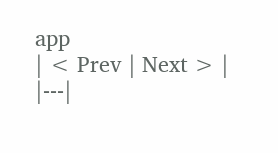app
| < Prev | Next > |
|---|